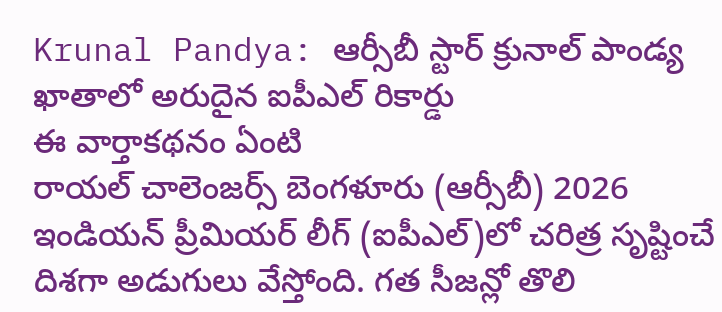Krunal Pandya: ఆర్సీబీ స్టార్ క్రునాల్ పాండ్య ఖాతాలో అరుదైన ఐపీఎల్ రికార్డు
ఈ వార్తాకథనం ఏంటి
రాయల్ చాలెంజర్స్ బెంగళూరు (ఆర్సీబీ) 2026 ఇండియన్ ప్రీమియర్ లీగ్ (ఐపీఎల్)లో చరిత్ర సృష్టించే దిశగా అడుగులు వేస్తోంది. గత సీజన్లో తొలి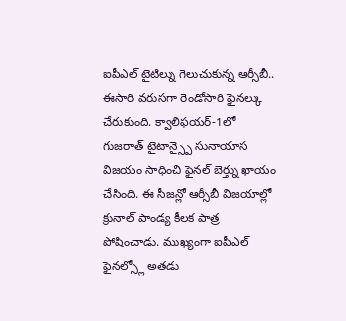ఐపీఎల్ టైటిల్ను గెలుచుకున్న ఆర్సీబీ.. ఈసారి వరుసగా రెండోసారి ఫైనల్కు చేరుకుంది. క్వాలిఫయర్-1లో గుజరాత్ టైటాన్స్పై సునాయాస విజయం సాధించి ఫైనల్ బెర్త్ను ఖాయం చేసింది. ఈ సీజన్లో ఆర్సీబీ విజయాల్లో క్రునాల్ పాండ్య కీలక పాత్ర పోషించాడు. ముఖ్యంగా ఐపీఎల్ ఫైనల్స్లో అతడు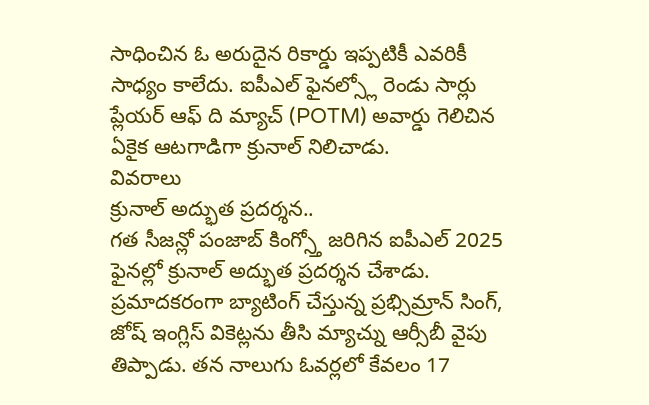సాధించిన ఓ అరుదైన రికార్డు ఇప్పటికీ ఎవరికీ సాధ్యం కాలేదు. ఐపీఎల్ ఫైనల్స్లో రెండు సార్లు ప్లేయర్ ఆఫ్ ది మ్యాచ్ (POTM) అవార్డు గెలిచిన ఏకైక ఆటగాడిగా క్రునాల్ నిలిచాడు.
వివరాలు
క్రునాల్ అద్భుత ప్రదర్శన..
గత సీజన్లో పంజాబ్ కింగ్స్తో జరిగిన ఐపీఎల్ 2025 ఫైనల్లో క్రునాల్ అద్భుత ప్రదర్శన చేశాడు. ప్రమాదకరంగా బ్యాటింగ్ చేస్తున్న ప్రభ్సిమ్రాన్ సింగ్, జోష్ ఇంగ్లిస్ వికెట్లను తీసి మ్యాచ్ను ఆర్సీబీ వైపు తిప్పాడు. తన నాలుగు ఓవర్లలో కేవలం 17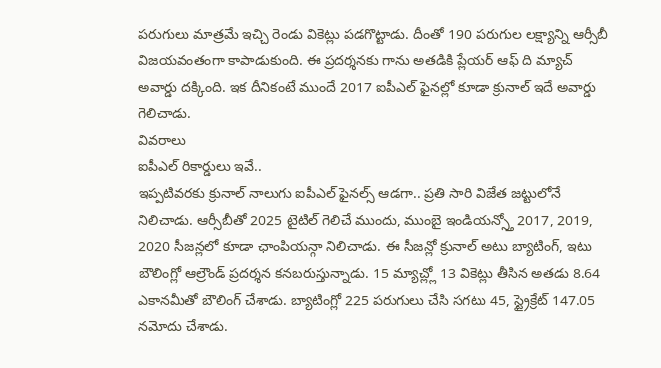పరుగులు మాత్రమే ఇచ్చి రెండు వికెట్లు పడగొట్టాడు. దీంతో 190 పరుగుల లక్ష్యాన్ని ఆర్సీబీ విజయవంతంగా కాపాడుకుంది. ఈ ప్రదర్శనకు గాను అతడికి ప్లేయర్ ఆఫ్ ది మ్యాచ్ అవార్డు దక్కింది. ఇక దీనికంటే ముందే 2017 ఐపీఎల్ ఫైనల్లో కూడా క్రునాల్ ఇదే అవార్డు గెలిచాడు.
వివరాలు
ఐపీఎల్ రికార్డులు ఇవే..
ఇప్పటివరకు క్రునాల్ నాలుగు ఐపీఎల్ ఫైనల్స్ ఆడగా.. ప్రతి సారి విజేత జట్టులోనే నిలిచాడు. ఆర్సీబీతో 2025 టైటిల్ గెలిచే ముందు, ముంబై ఇండియన్స్తో 2017, 2019, 2020 సీజన్లలో కూడా ఛాంపియన్గా నిలిచాడు. ఈ సీజన్లో క్రునాల్ అటు బ్యాటింగ్, ఇటు బౌలింగ్లో ఆల్రౌండ్ ప్రదర్శన కనబరుస్తున్నాడు. 15 మ్యాచ్ల్లో 13 వికెట్లు తీసిన అతడు 8.64 ఎకానమీతో బౌలింగ్ చేశాడు. బ్యాటింగ్లో 225 పరుగులు చేసి సగటు 45, స్ట్రైక్రేట్ 147.05 నమోదు చేశాడు.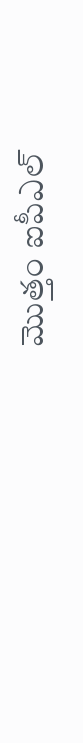మొత్తం ఐపీఎల్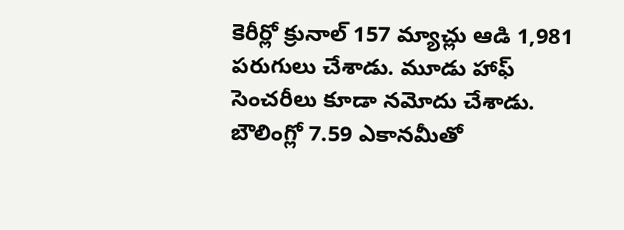కెరీర్లో క్రునాల్ 157 మ్యాచ్లు ఆడి 1,981 పరుగులు చేశాడు. మూడు హాఫ్ సెంచరీలు కూడా నమోదు చేశాడు. బౌలింగ్లో 7.59 ఎకానమీతో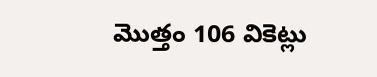మొత్తం 106 వికెట్లు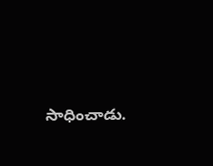సాధించాడు.